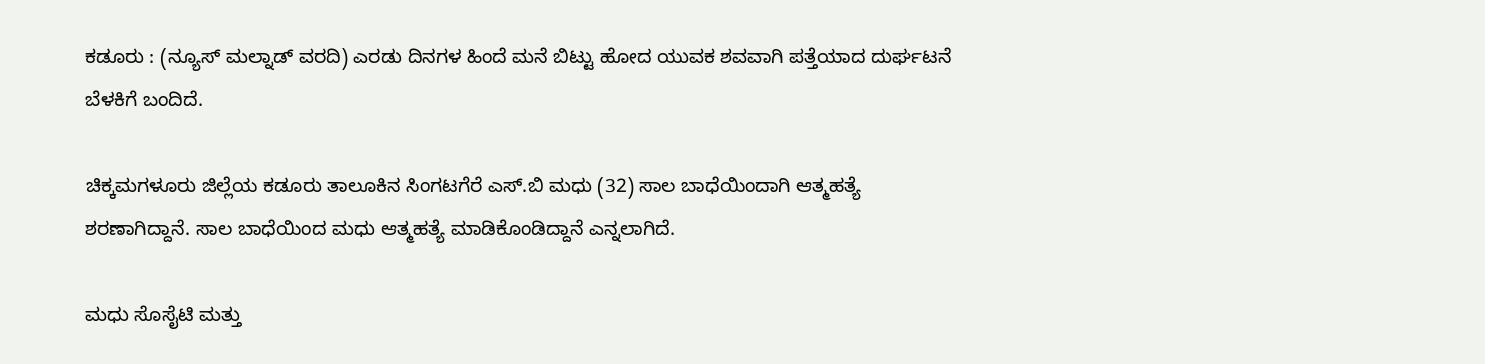ಕಡೂರು : (ನ್ಯೂಸ್ ಮಲ್ನಾಡ್ ವರದಿ) ಎರಡು ದಿನಗಳ ಹಿಂದೆ ಮನೆ ಬಿಟ್ಟು ಹೋದ ಯುವಕ ಶವವಾಗಿ ಪತ್ತೆಯಾದ ದುರ್ಘಟನೆ ಬೆಳಕಿಗೆ ಬಂದಿದೆ.

ಚಿಕ್ಕಮಗಳೂರು ಜಿಲ್ಲೆಯ ಕಡೂರು ತಾಲೂಕಿನ ಸಿಂಗಟಗೆರೆ ಎಸ್.ಬಿ ಮಧು (32) ಸಾಲ ಬಾಧೆಯಿಂದಾಗಿ ಆತ್ಮಹತ್ಯೆ ಶರಣಾಗಿದ್ದಾನೆ. ಸಾಲ ಬಾಧೆಯಿಂದ ಮಧು ಆತ್ಮಹತ್ಯೆ ಮಾಡಿಕೊಂಡಿದ್ದಾನೆ ಎನ್ನಲಾಗಿದೆ.

ಮಧು ಸೊಸೈಟಿ ಮತ್ತು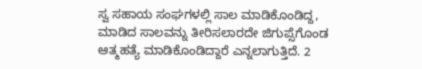ಸ್ವ ಸಹಾಯ ಸಂಘಗಳಲ್ಲಿ ಸಾಲ ಮಾಡಿಕೊಂಡಿದ್ದ, ಮಾಡಿದ ಸಾಲವನ್ನು ತೀರಿಸಲಾರದೇ ಜಿಗುಪ್ಸೆಗೊಂಡ ಆತ್ಮಹತ್ಯೆ ಮಾಡಿಕೊಂಡಿದ್ದಾರೆ ಎನ್ನಲಾಗುತ್ತಿದೆ. 2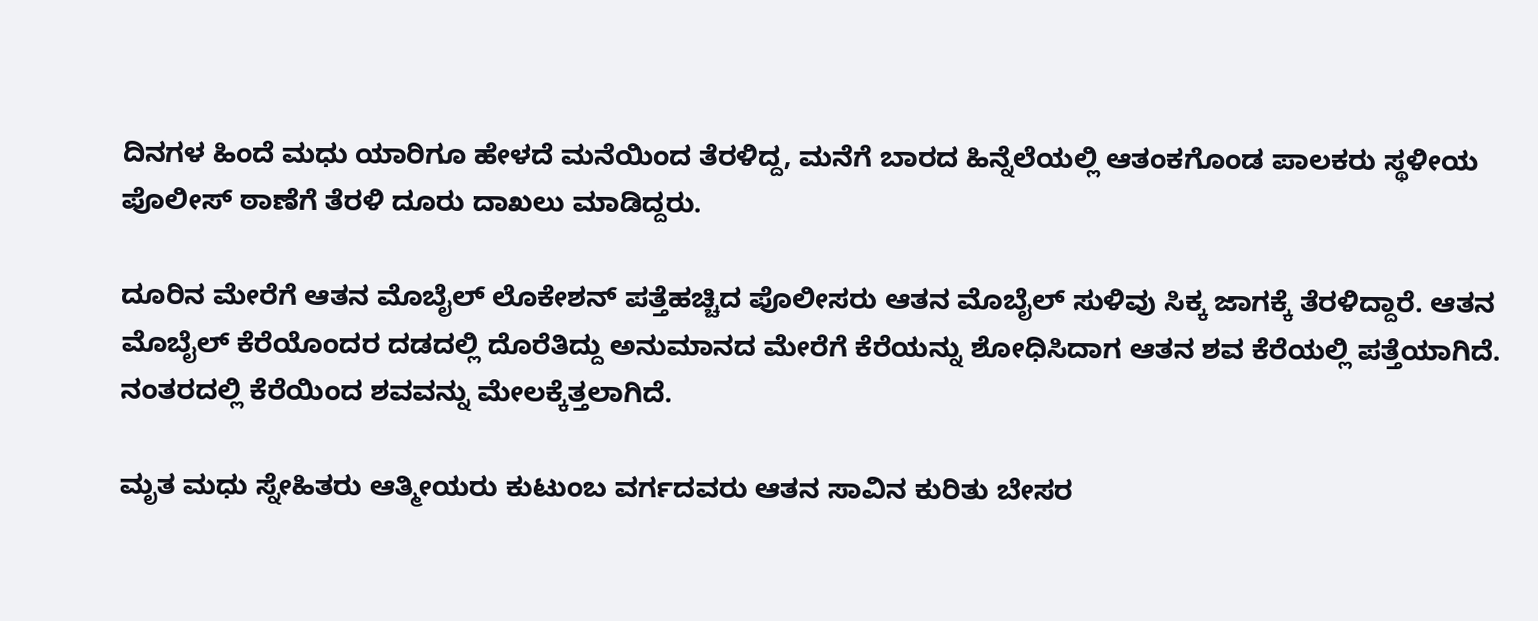ದಿನಗಳ ಹಿಂದೆ ಮಧು ಯಾರಿಗೂ ಹೇಳದೆ ಮನೆಯಿಂದ ತೆರಳಿದ್ದ, ಮನೆಗೆ ಬಾರದ ಹಿನ್ನೆಲೆಯಲ್ಲಿ ಆತಂಕಗೊಂಡ ಪಾಲಕರು ಸ್ಥಳೀಯ ಪೊಲೀಸ್ ಠಾಣೆಗೆ ತೆರಳಿ ದೂರು ದಾಖಲು ಮಾಡಿದ್ದರು.

ದೂರಿನ ಮೇರೆಗೆ ಆತನ ಮೊಬೈಲ್ ಲೊಕೇಶನ್ ಪತ್ತೆಹಚ್ಚಿದ ಪೊಲೀಸರು ಆತನ ಮೊಬೈಲ್ ಸುಳಿವು ಸಿಕ್ಕ ಜಾಗಕ್ಕೆ ತೆರಳಿದ್ದಾರೆ. ಆತನ ಮೊಬೈಲ್ ಕೆರೆಯೊಂದರ ದಡದಲ್ಲಿ ದೊರೆತಿದ್ದು ಅನುಮಾನದ ಮೇರೆಗೆ ಕೆರೆಯನ್ನು ಶೋಧಿಸಿದಾಗ ಆತನ ಶವ ಕೆರೆಯಲ್ಲಿ ಪತ್ತೆಯಾಗಿದೆ. ನಂತರದಲ್ಲಿ ಕೆರೆಯಿಂದ ಶವವನ್ನು ಮೇಲಕ್ಕೆತ್ತಲಾಗಿದೆ.

ಮೃತ ಮಧು ಸ್ನೇಹಿತರು ಆತ್ಮೀಯರು ಕುಟುಂಬ ವರ್ಗದವರು ಆತನ ಸಾವಿನ ಕುರಿತು ಬೇಸರ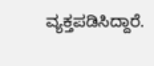ವ್ಯಕ್ತಪಡಿಸಿದ್ದಾರೆ.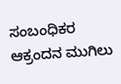ಸಂಬಂಧಿಕರ ಆಕ್ರಂದನ ಮುಗಿಲು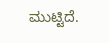ಮುಟ್ಟಿದೆ.